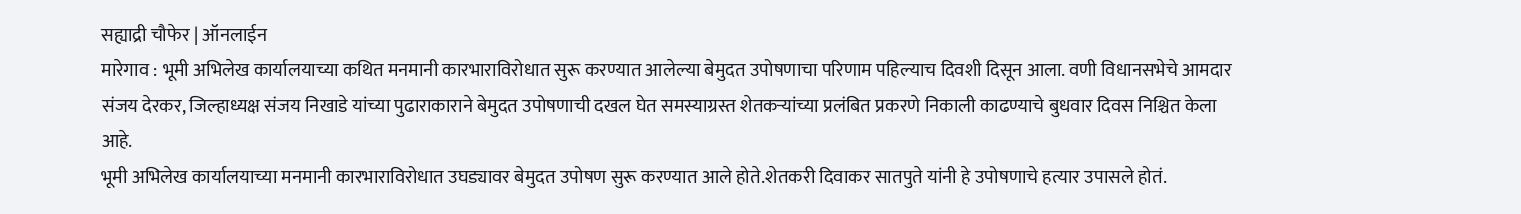सह्याद्री चौफेर | ऑनलाईन
मारेगाव : भूमी अभिलेख कार्यालयाच्या कथित मनमानी कारभाराविरोधात सुरू करण्यात आलेल्या बेमुदत उपोषणाचा परिणाम पहिल्याच दिवशी दिसून आला. वणी विधानसभेचे आमदार संजय देरकर, जिल्हाध्यक्ष संजय निखाडे यांच्या पुढाराकाराने बेमुदत उपोषणाची दखल घेत समस्याग्रस्त शेतकऱ्यांच्या प्रलंबित प्रकरणे निकाली काढण्याचे बुधवार दिवस निश्चित केला आहे.
भूमी अभिलेख कार्यालयाच्या मनमानी कारभाराविरोधात उघड्यावर बेमुदत उपोषण सुरू करण्यात आले होते.शेतकरी दिवाकर सातपुते यांनी हे उपोषणाचे हत्यार उपासले होतं.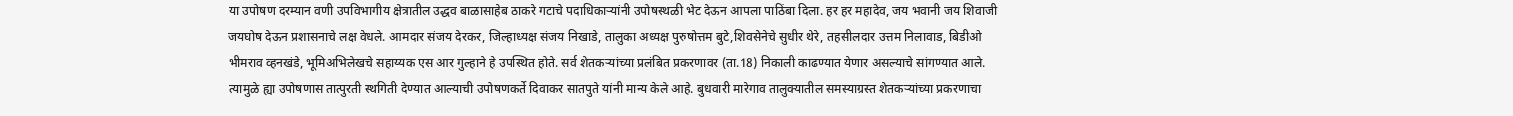या उपोषण दरम्यान वणी उपविभागीय क्षेत्रातील उद्धव बाळासाहेब ठाकरे गटाचे पदाधिकाऱ्यांनी उपोषस्थळी भेट देऊन आपला पाठिंबा दिला. हर हर महादेव, जय भवानी जय शिवाजी जयघोष देऊन प्रशासनाचे लक्ष वेधले. आमदार संजय देरकर, जिल्हाध्यक्ष संजय निखाडे, तालुका अध्यक्ष पुरुषोत्तम बुटे,शिवसेनेचे सुधीर थेरे, तहसीलदार उत्तम निलावाड, बिडीओ भीमराव व्हनखंडे, भूमिअभिलेखचे सहाय्यक एस आर गुल्हाने हे उपस्थित होते. सर्व शेतकऱ्यांच्या प्रलंबित प्रकरणावर (ता.18) निकाली काढण्यात येणार असल्याचे सांगण्यात आले. त्यामुळे ह्या उपोषणास तात्पुरती स्थगिती देण्यात आल्याची उपोषणकर्ते दिवाकर सातपुते यांनी मान्य केले आहे. बुधवारी मारेगाव तालुक्यातील समस्याग्रस्त शेतकऱ्यांच्या प्रकरणाचा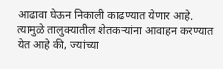आढावा घेऊन निकाली काढण्यात येणार आहे. त्यामुळे तालुक्यातील शेतकऱ्यांना आवाहन करण्यात येत आहे की, ज्यांच्या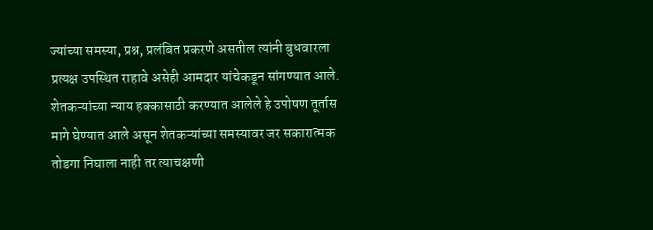ज्यांच्या समस्या, प्रश्न, प्रलंबित प्रकरणे असतील त्यांनी बुधवारला प्रत्यक्ष उपस्थित राहावे असेही आमदार यांचेकडून सांगण्यात आले.
शेतकऱ्यांच्या न्याय हक्कासाठी करण्यात आलेले हे उपोषण तूर्तास मागे घेण्यात आले असून शेतकऱ्यांच्या समस्यावर जर सकारात्मक तोडगा निघाला नाही तर त्याचक्षणी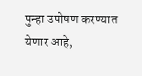पुन्हा उपोषण करण्यात येणार आहे,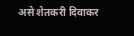असे शेतकरी दिवाकर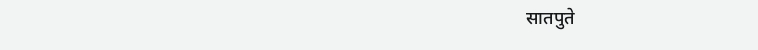सातपुते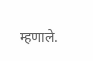म्हणाले.